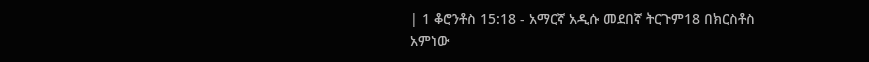| 1 ቆሮንቶስ 15:18 - አማርኛ አዲሱ መደበኛ ትርጉም18 በክርስቶስ አምነው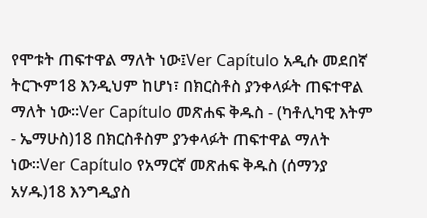የሞቱት ጠፍተዋል ማለት ነው፤Ver Capítulo አዲሱ መደበኛ ትርጒም18 እንዲህም ከሆነ፣ በክርስቶስ ያንቀላፉት ጠፍተዋል ማለት ነው።Ver Capítulo መጽሐፍ ቅዱስ - (ካቶሊካዊ እትም - ኤማሁስ)18 በክርስቶስም ያንቀላፉት ጠፍተዋል ማለት ነው።Ver Capítulo የአማርኛ መጽሐፍ ቅዱስ (ሰማንያ አሃዱ)18 እንግዲያስ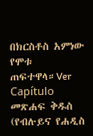በክርስቶስ አምነው የሞቱ ጠፍተዋላ።Ver Capítulo መጽሐፍ ቅዱስ (የብሉይና የሐዲስ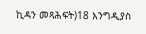ኪዳን መጻሕፍት)18 እንግዲያስ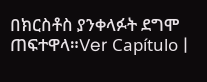በክርስቶስ ያንቀላፉት ደግሞ ጠፍተዋላ።Ver Capítulo |